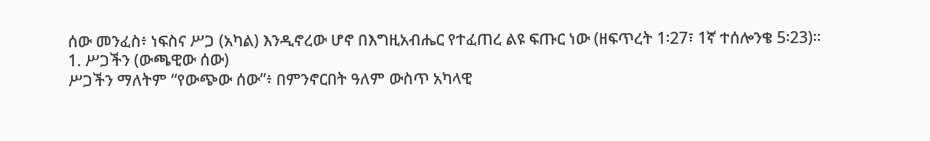ሰው መንፈስ፥ ነፍስና ሥጋ (አካል) እንዲኖረው ሆኖ በእግዚአብሔር የተፈጠረ ልዩ ፍጡር ነው (ዘፍጥረት 1፡27፣ 1ኛ ተሰሎንቄ 5፡23)።
1. ሥጋችን (ውጫዊው ሰው)
ሥጋችን ማለትም “የውጭው ሰው”፥ በምንኖርበት ዓለም ውስጥ አካላዊ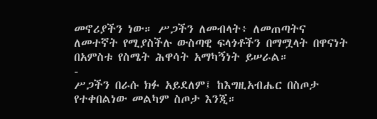መኖሪያችን ነው። ሥጋችን ለመብላት፥ ለመጠጣትና ለመተኛት የሚያስችሉ ውስጣዊ ፍላጎቶችን በማሟላት በዋናነት በአምስቱ የስሜት ሕዋሳት አማካኝነት ይሠራል።
-
ሥጋችን በራሱ ክፉ አይደለም፤ ከእግዚአብሔር በስጦታ የተቀበልነው መልካም ስጦታ እንጂ።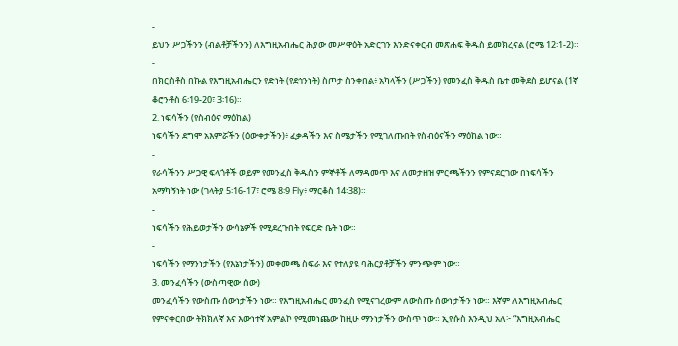-
ይህን ሥጋችንን (ብልቶቻችንን) ለእግዚአብሔር ሕያው መሥዋዕት አድርገን እንድናቀርብ መጽሐፍ ቅዱስ ይመክረናል (ሮሜ 12፡1-2)።
-
በክርስቶስ በኩል የእግዚአብሔርን የድነት (የደኅንነት) ስጦታ ስንቀበል፥ አካላችን (ሥጋችን) የመንፈስ ቅዱስ ቤተ መቅደስ ይሆናል (1ኛ ቆሮንቶስ 6፡19-20፣ 3፡16)።
2. ነፍሳችን (የስብዕና ማዕከል)
ነፍሳችን ደግሞ አእምሯችን (ዕውቀታችን)፥ ፈቃዳችን እና ስሜታችን የሚገለጡበት የስብዕናችን ማዕከል ነው።
-
የራሳችንን ሥጋዊ ፍላጎቶች ወይም የመንፈስ ቅዱስን ምኞቶች ለማዳመጥ እና ለመታዘዝ ምርጫችንን የምናደርገው በነፍሳችን አማካኝነት ነው (ገላትያ 5፡16-17፣ ሮሜ 8፡9 Fly፥ ማርቆስ 14፡38)።
-
ነፍሳችን የሕይወታችን ውሳኔዎች የሚደረጉበት የፍርድ ቤት ነው።
-
ነፍሳችን የማንነታችን (የእኔነታችን) መቀመጫ ስፍራ እና የተለያዩ ባሕርያቶቻችን ምንጭም ነው።
3. መንፈሳችን (ውስጣዊው ሰው)
መንፈሳችን የውስጡ ሰውነታችን ነው። የእግዚአብሔር መንፈስ የሚናገረውም ለውስጡ ሰውነታችን ነው። እኛም ለእግዚአብሔር የምናቀርበው ትክክለኛ እና እውነተኛ አምልኮ የሚመነጨው ከዚሁ ማንነታችን ውስጥ ነው። ኢየሱስ እንዲህ አለ፦ “እግዚአብሔር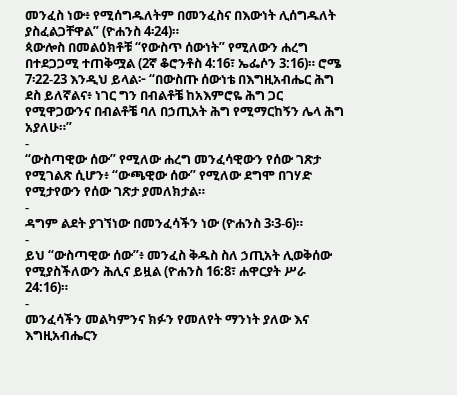መንፈስ ነው፥ የሚሰግዱለትም በመንፈስና በእውነት ሊሰግዱለት ያስፈልጋቸዋል” (ዮሐንስ 4፡24)።
ጳውሎስ በመልዕክቶቹ “የውስጥ ሰውነት” የሚለውን ሐረግ በተደጋጋሚ ተጠቅሟል (2ኛ ቆሮንቶስ 4:16፣ ኤፌሶን 3:16)። ሮሜ 7፡22-23 እንዲህ ይላል፦ “በውስጡ ሰውነቴ በእግዚአብሔር ሕግ ደስ ይለኛልና፥ ነገር ግን በብልቶቼ ከአእምሮዬ ሕግ ጋር የሚዋጋውንና በብልቶቼ ባለ በኃጢአት ሕግ የሚማርከኝን ሌላ ሕግ አያለሁ።”
-
“ውስጣዊው ሰው” የሚለው ሐረግ መንፈሳዊውን የሰው ገጽታ የሚገልጽ ሲሆን፥ “ውጫዊው ሰው” የሚለው ደግሞ በገሃድ የሚታየውን የሰው ገጽታ ያመለክታል።
-
ዳግም ልደት ያገኘነው በመንፈሳችን ነው (ዮሐንስ 3፡3-6)።
-
ይህ “ውስጣዊው ሰው”፥ መንፈስ ቅዱስ ስለ ኃጢአት ሊወቅሰው የሚያስችለውን ሕሊና ይዟል (ዮሐንስ 16:8፣ ሐዋርያት ሥራ 24:16)።
-
መንፈሳችን መልካምንና ክፉን የመለየት ማንነት ያለው እና እግዚአብሔርን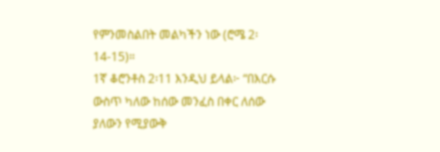የምንመስልበት መልካችን ነው (ሮሜ 2፡14-15)።
1ኛ ቆሮንቶስ 2፡11 እንዲህ ይላል፦ “በእርሱ ውስጥ ካለው ከሰው መንፈስ በቀር ለሰው ያለውን የሚያውቅ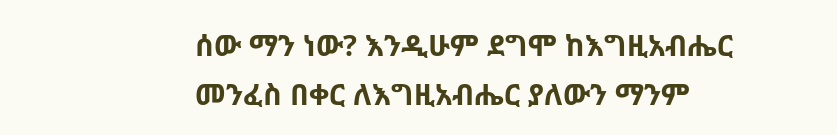ሰው ማን ነው? እንዲሁም ደግሞ ከእግዚአብሔር መንፈስ በቀር ለእግዚአብሔር ያለውን ማንም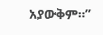አያውቅም።”